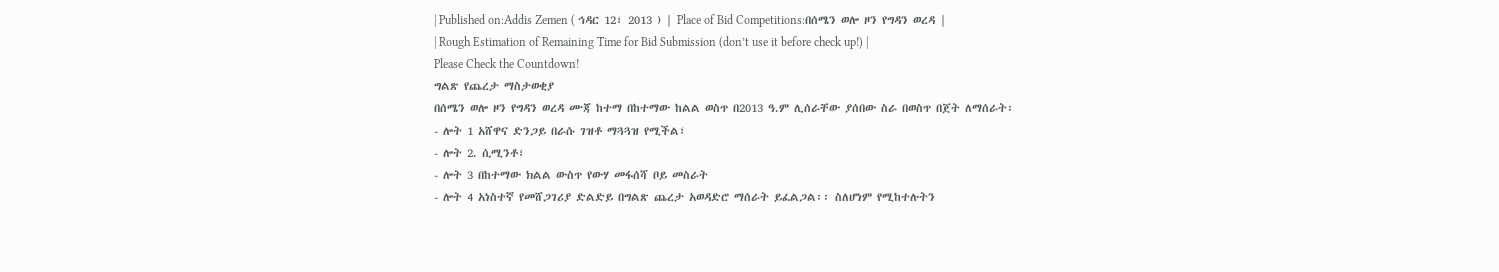| Published on:Addis Zemen ( ኅዳር 12፣ 2013 ) | Place of Bid Competitions:በሰሜን ወሎ ዞን የግዳን ወረዳ |
| Rough Estimation of Remaining Time for Bid Submission (don’t use it before check up!) |
Please Check the Countdown!
ግልጽ የጨረታ ማስታወቂያ
በሰሜን ወሎ ዞን የግዳን ወረዳ ሙጃ ከተማ በከተማው ከልል ወስጥ በ2013 ዓ.ም ሊሰራቸው ያሰበው ስራ በወስጥ በጀት ለማሰራት፡
- ሎት 1 አሸዋና ድንጋይ በራሱ ገዝቶ ማጓጓዝ የሚችል፣
- ሎት 2. ሲሚንቶ፣
- ሎት 3 በከተማው ክልል ውስጥ የውሃ መፋሰሻ ቦይ መስራት
- ሎት 4 አነስተኛ የመሸጋገሪያ ድልድይ በግልጽ ጨረታ አወዳድሮ ማሰራት ይፈልጋል፡፡ ስለሆነም የሚከተሉትን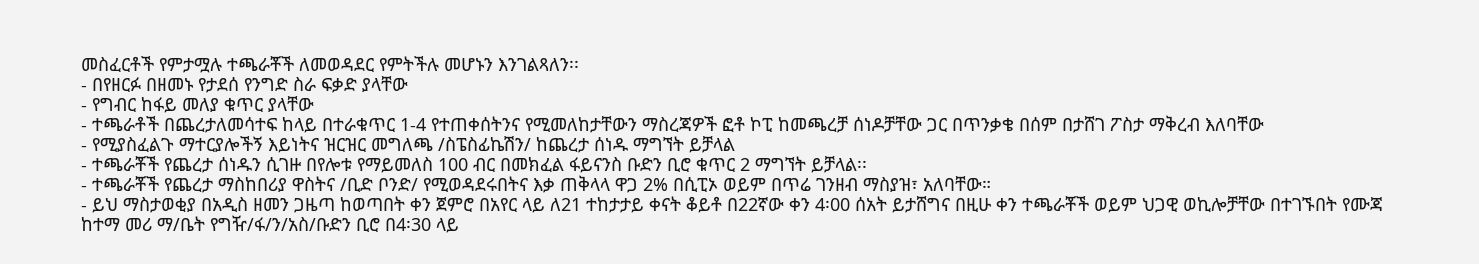መስፈርቶች የምታሟሉ ተጫራቾች ለመወዳደር የምትችሉ መሆኑን እንገልጻለን፡፡
- በየዘርፉ በዘመኑ የታደሰ የንግድ ስራ ፍቃድ ያላቸው
- የግብር ከፋይ መለያ ቁጥር ያላቸው
- ተጫራቶች በጨረታለመሳተፍ ከላይ በተራቁጥር 1-4 የተጠቀሰትንና የሚመለከታቸውን ማስረጃዎች ፎቶ ኮፒ ከመጫረቻ ሰነዶቻቸው ጋር በጥንቃቄ በሰም በታሸገ ፖስታ ማቅረብ እለባቸው
- የሚያስፈልጉ ማተርያሎችኝ እይነትና ዝርዝር መግለጫ /ስፔስፊኬሽን/ ከጨረታ ሰነዱ ማግኘት ይቻላል
- ተጫራቾች የጨረታ ሰነዱን ሲገዙ በየሎቱ የማይመለስ 100 ብር በመክፈል ፋይናንስ ቡድን ቢሮ ቁጥር 2 ማግኘት ይቻላል፡፡
- ተጫራቾች የጨረታ ማስከበሪያ ዋስትና /ቢድ ቦንድ/ የሚወዳደሩበትና እቃ ጠቅላላ ዋጋ 2% በሲፒኦ ወይም በጥሬ ገንዘብ ማስያዝ፣ አለባቸው።
- ይህ ማስታወቂያ በአዲስ ዘመን ጋዜጣ ከወጣበት ቀን ጀምሮ በአየር ላይ ለ21 ተከታታይ ቀናት ቆይቶ በ22ኛው ቀን 4፡00 ሰአት ይታሸግና በዚሁ ቀን ተጫራቾች ወይም ህጋዊ ወኪሎቻቸው በተገኙበት የሙጃ ከተማ መሪ ማ/ቤት የግዥ/ፋ/ን/አስ/ቡድን ቢሮ በ4፡30 ላይ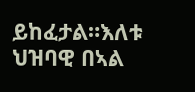ይከፈታል።እለቱ ህዝባዊ በኣል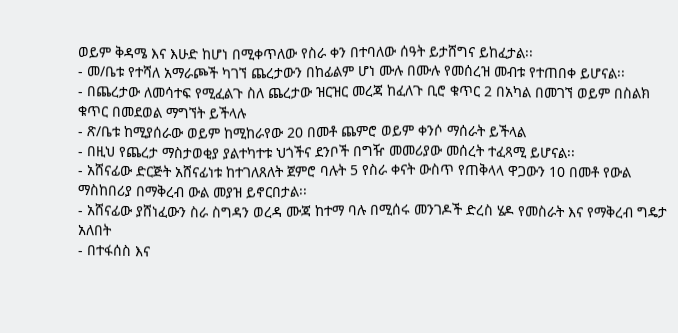ወይም ቅዳሜ እና እሁድ ከሆነ በሚቀጥለው የስራ ቀን በተባለው ሰዓት ይታሸግና ይከፈታል፡፡
- መ/ቤቱ የተሻለ አማራጮች ካገኘ ጨረታውን በከፊልም ሆነ ሙሉ በሙሉ የመሰረዝ መብቱ የተጠበቀ ይሆናል፡፡
- በጨረታው ለመሳተፍ የሚፈልጉ ስለ ጨረታው ዝርዝር መረጃ ከፈለጉ ቢሮ ቁጥር 2 በአካል በመገኘ ወይም በስልክ ቁጥር በመደወል ማግኘት ይችላሉ
- ጽ/ቤቱ ከሚያሰራው ወይም ከሚከራየው 20 በመቶ ጨምሮ ወይም ቀንሶ ማሰራት ይችላል
- በዚህ የጨረታ ማስታወቂያ ያልተካተቱ ህጎችና ደንቦች በግዥ መመሪያው መሰረት ተፈጻሚ ይሆናል፡፡
- አሸናፊው ድርጅት አሸናፊነቱ ከተገለጸለት ጀምሮ ባሉት 5 የስራ ቀናት ውስጥ የጠቅላላ ዋጋውን 10 በመቶ የውል ማስከበሪያ በማቅረብ ውል መያዝ ይኖርበታል፡፡
- አሸናፊው ያሸነፈውን ስራ ስግዳን ወረዳ ሙጃ ከተማ ባሉ በሚሰሩ መንገዶች ድረስ ሄዶ የመስራት እና የማቅረብ ግዴታ አለበት
- በተፋሰስ እና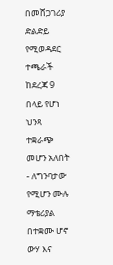በመሸጋገሪያ ድልድይ የሚወዳደር ተጫራች ከደረጃ 9 በላይ የሆነ ህንጻ ተቋራጭ መሆን አለበት
- ለግንባታው የሚሆን ሙሉ ማቴሪያል በተቋሙ ሆኖ ውሃ እና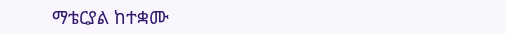ማቴርያል ከተቋሙ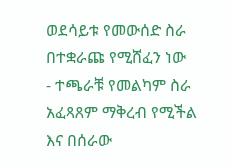ወደሳይቱ የመውሰድ ስራ በተቋራጩ የሚሸፈን ነው
- ተጫራቹ የመልካም ስራ አፈጻጸም ማቅረብ የሚችል እና በሰራው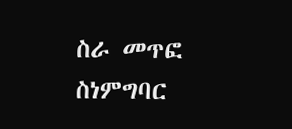ስራ መጥፎ ስነምግባር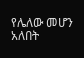የሌለው መሆን አለበት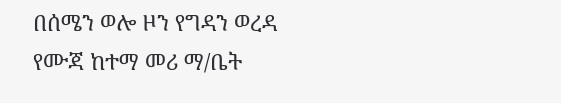በሰሜን ወሎ ዞን የግዳን ወረዳ
የሙጃ ከተማ መሪ ማ/ቤት